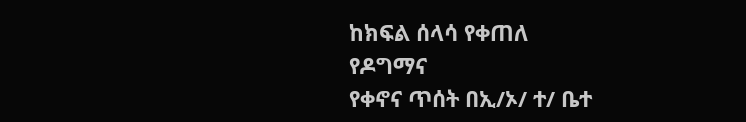ከክፍል ሰላሳ የቀጠለ
የዶግማና
የቀኖና ጥሰት በኢ/ኦ/ ተ/ ቤተ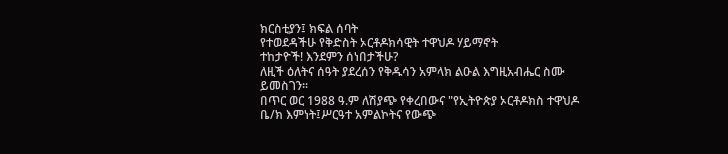ክርስቲያን፤ ክፍል ሰባት
የተወደዳችሁ የቅድስት ኦርቶዶክሳዊት ተዋህዶ ሃይማኖት
ተከታዮች! እንደምን ሰነበታችሁ?
ለዚች ዕለትና ሰዓት ያደረሰን የቅዱሳን አምላክ ልዑል እግዚአብሔር ስሙ ይመስገን፡፡
በጥር ወር 1988 ዓ.ም ለሽያጭ የቀረበውና "የኢትዮጵያ ኦርቶዶክስ ተዋህዶ ቤ/ክ እምነት፤ሥርዓተ አምልኮትና የውጭ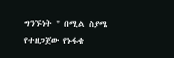ግንኙነት " በሚል ስያሜ የተዘጋጀው የኑፋቄ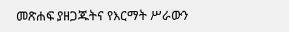መጽሐፍ ያዘጋጁትና የእርማት ሥራውን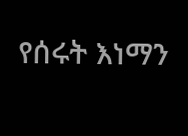የሰሩት እነማን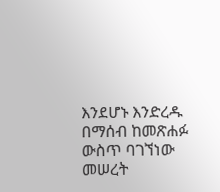እንደሆኑ እንድረዱ በማሰብ ከመጽሐፉ ውስጥ ባገኘነው መሠረት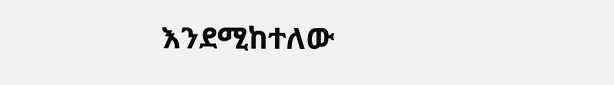እንደሚከተለው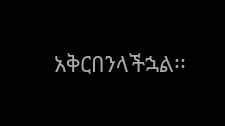አቅርበንላችኋል፡፡